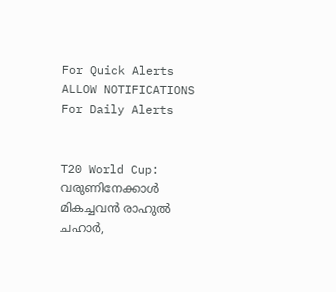For Quick Alerts
ALLOW NOTIFICATIONS
For Daily Alerts


T20 World Cup: വരുണിനേക്കാള്‍ മികച്ചവന്‍ രാഹുല്‍ ചഹാര്‍,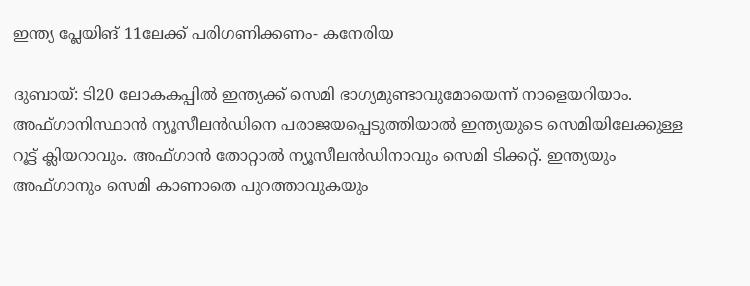ഇന്ത്യ പ്ലേയിങ് 11ലേക്ക് പരിഗണിക്കണം- കനേരിയ

ദുബായ്: ടി20 ലോകകപ്പില്‍ ഇന്ത്യക്ക് സെമി ഭാഗ്യമുണ്ടാവുമോയെന്ന് നാളെയറിയാം. അഫ്ഗാനിസ്ഥാന്‍ ന്യൂസീലന്‍ഡിനെ പരാജയപ്പെടുത്തിയാല്‍ ഇന്ത്യയുടെ സെമിയിലേക്കുള്ള റൂട്ട് ക്ലിയറാവും. അഫ്ഗാന്‍ തോറ്റാല്‍ ന്യൂസീലന്‍ഡിനാവും സെമി ടിക്കറ്റ്. ഇന്ത്യയും അഫ്ഗാനും സെമി കാണാതെ പുറത്താവുകയും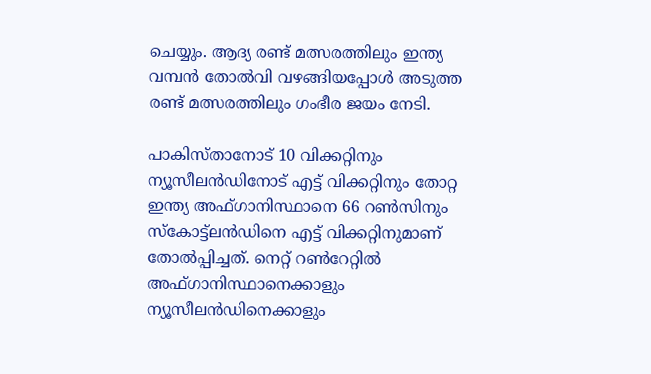ചെയ്യും. ആദ്യ രണ്ട് മത്സരത്തിലും ഇന്ത്യ വമ്പന്‍ തോല്‍വി വഴങ്ങിയപ്പോള്‍ അടുത്ത രണ്ട് മത്സരത്തിലും ഗംഭീര ജയം നേടി.

പാകിസ്താനോട് 10 വിക്കറ്റിനും ന്യൂസീലന്‍ഡിനോട് എട്ട് വിക്കറ്റിനും തോറ്റ ഇന്ത്യ അഫ്ഗാനിസ്ഥാനെ 66 റണ്‍സിനും സ്‌കോട്ട്‌ലന്‍ഡിനെ എട്ട് വിക്കറ്റിനുമാണ് തോല്‍പ്പിച്ചത്. നെറ്റ് റണ്‍റേറ്റില്‍ അഫ്ഗാനിസ്ഥാനെക്കാളും ന്യൂസീലന്‍ഡിനെക്കാളും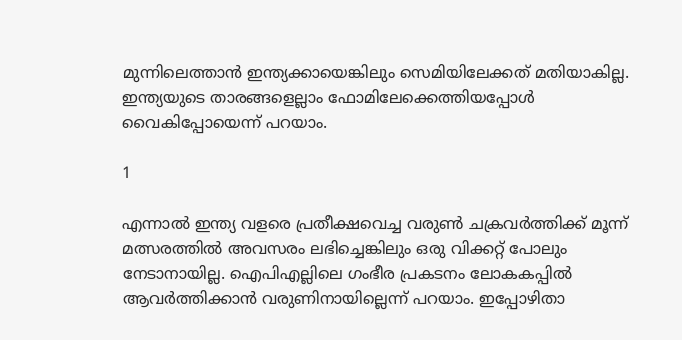മുന്നിലെത്താന്‍ ഇന്ത്യക്കായെങ്കിലും സെമിയിലേക്കത് മതിയാകില്ല. ഇന്ത്യയുടെ താരങ്ങളെല്ലാം ഫോമിലേക്കെത്തിയപ്പോള്‍ വൈകിപ്പോയെന്ന് പറയാം.

1

എന്നാല്‍ ഇന്ത്യ വളരെ പ്രതീക്ഷവെച്ച വരുണ്‍ ചക്രവര്‍ത്തിക്ക് മൂന്ന് മത്സരത്തില്‍ അവസരം ലഭിച്ചെങ്കിലും ഒരു വിക്കറ്റ് പോലും നേടാനായില്ല. ഐപിഎല്ലിലെ ഗംഭീര പ്രകടനം ലോകകപ്പില്‍ ആവര്‍ത്തിക്കാന്‍ വരുണിനായില്ലെന്ന് പറയാം. ഇപ്പോഴിതാ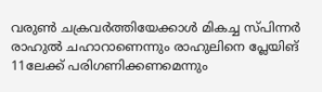വരുണ്‍ ചക്രവര്‍ത്തിയേക്കാള്‍ മികച്ച സ്പിന്നര്‍ രാഹുല്‍ ചഹാറാണെന്നും രാഹുലിനെ പ്ലേയിങ് 11ലേക്ക് പരിഗണിക്കണമെന്നും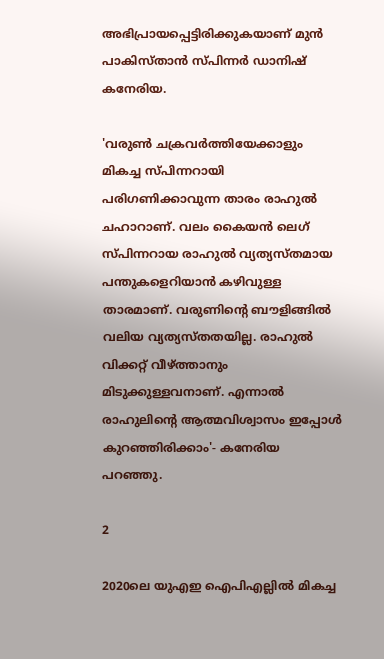അഭിപ്രായപ്പെട്ടിരിക്കുകയാണ് മുന്‍ പാകിസ്താന്‍ സ്പിന്നര്‍ ഡാനിഷ് കനേരിയ.

'വരുണ്‍ ചക്രവര്‍ത്തിയേക്കാളും മികച്ച സ്പിന്നറായി പരിഗണിക്കാവുന്ന താരം രാഹുല്‍ ചഹാറാണ്. വലം കൈയന്‍ ലെഗ് സ്പിന്നറായ രാഹുല്‍ വ്യത്യസ്തമായ പന്തുകളെറിയാന്‍ കഴിവുള്ള താരമാണ്. വരുണിന്റെ ബൗളിങ്ങില്‍ വലിയ വ്യത്യസ്തതയില്ല. രാഹുല്‍ വിക്കറ്റ് വീഴ്ത്താനും മിടുക്കുള്ളവനാണ്. എന്നാല്‍ രാഹുലിന്റെ ആത്മവിശ്വാസം ഇപ്പോള്‍ കുറഞ്ഞിരിക്കാം'- കനേരിയ പറഞ്ഞു.

2

2020ലെ യുഎഇ ഐപിഎല്ലില്‍ മികച്ച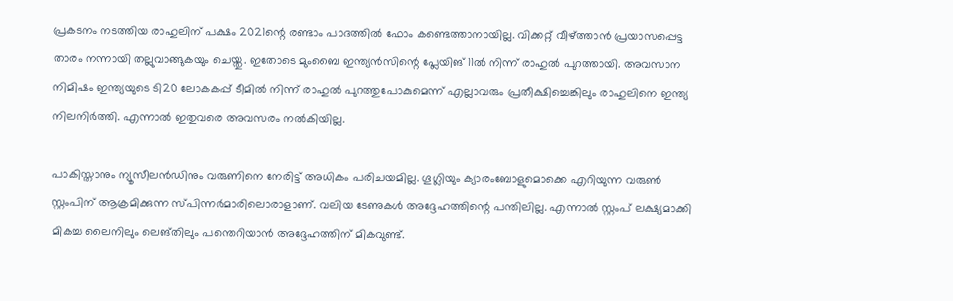പ്രകടനം നടത്തിയ രാഹുലിന് പക്ഷം 2021ന്റെ രണ്ടാം പാദത്തില്‍ ഫോം കണ്ടെത്താനായില്ല. വിക്കറ്റ് വീഴ്ത്താന്‍ പ്രയാസപ്പെട്ട താരം നന്നായി തല്ലുവാങ്ങുകയും ചെയ്തു. ഇതോടെ മുംബൈ ഇന്ത്യന്‍സിന്റെ പ്ലേയിങ് 11ല്‍ നിന്ന് രാഹുല്‍ പുറത്തായി. അവസാന നിമിഷം ഇന്ത്യയുടെ ടി20 ലോകകപ്പ് ടീമില്‍ നിന്ന് രാഹുല്‍ പുറത്തുപോകുമെന്ന് എല്ലാവരും പ്രതീക്ഷിച്ചെങ്കിലും രാഹുലിനെ ഇന്ത്യ നിലനിര്‍ത്തി. എന്നാല്‍ ഇതുവരെ അവസരം നല്‍കിയില്ല.

പാകിസ്താനും ന്യൂസീലന്‍ഡിനും വരുണിനെ നേരിട്ട് അധികം പരിചയമില്ല. ഗൂഗ്ലിയും ക്യാരംബോളുമൊക്കെ എറിയുന്ന വരുണ്‍ സ്റ്റംപിന് ആക്രമിക്കുന്ന സ്പിന്നര്‍മാരിലൊരാളാണ്. വലിയ ടേണുകള്‍ അദ്ദേഹത്തിന്റെ പന്തിലില്ല. എന്നാല്‍ സ്റ്റംപ് ലക്ഷ്യമാക്കി മികച്ച ലൈനിലും ലെങ്തിലും പന്തെറിയാന്‍ അദ്ദേഹത്തിന് മികവുണ്ട്.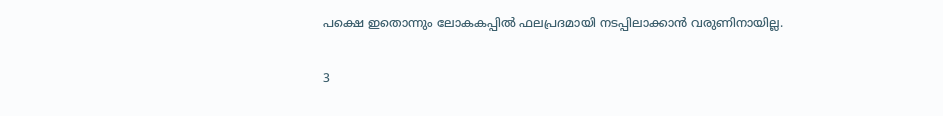പക്ഷെ ഇതൊന്നും ലോകകപ്പില്‍ ഫലപ്രദമായി നടപ്പിലാക്കാന്‍ വരുണിനായില്ല.

3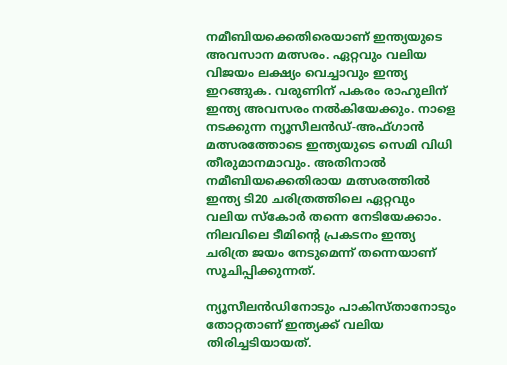നമീബിയക്കെതിരെയാണ് ഇന്ത്യയുടെ അവസാന മത്സരം. ഏറ്റവും വലിയ വിജയം ലക്ഷ്യം വെച്ചാവും ഇന്ത്യ ഇറങ്ങുക. വരുണിന് പകരം രാഹുലിന് ഇന്ത്യ അവസരം നല്‍കിയേക്കും. നാളെ നടക്കുന്ന ന്യൂസീലന്‍ഡ്-അഫ്ഗാന്‍ മത്സരത്തോടെ ഇന്ത്യയുടെ സെമി വിധി തീരുമാനമാവും. അതിനാല്‍ നമീബിയക്കെതിരായ മത്സരത്തില്‍ ഇന്ത്യ ടി20 ചരിത്രത്തിലെ ഏറ്റവും വലിയ സ്‌കോര്‍ തന്നെ നേടിയേക്കാം. നിലവിലെ ടീമിന്റെ പ്രകടനം ഇന്ത്യ ചരിത്ര ജയം നേടുമെന്ന് തന്നെയാണ് സൂചിപ്പിക്കുന്നത്.

ന്യൂസീലന്‍ഡിനോടും പാകിസ്താനോടും തോറ്റതാണ് ഇന്ത്യക്ക് വലിയ തിരിച്ചടിയായത്.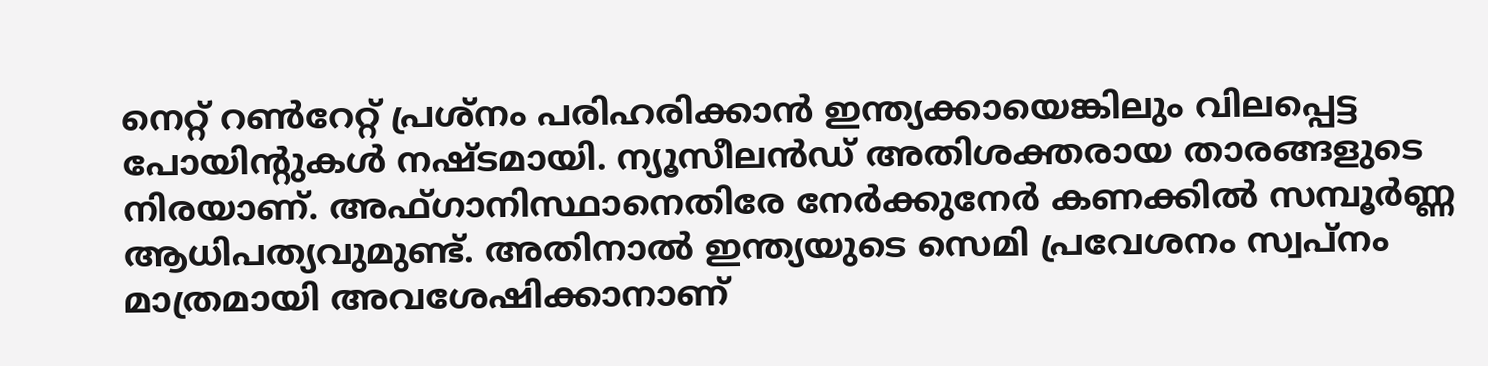നെറ്റ് റണ്‍റേറ്റ് പ്രശ്‌നം പരിഹരിക്കാന്‍ ഇന്ത്യക്കായെങ്കിലും വിലപ്പെട്ട പോയിന്റുകള്‍ നഷ്ടമായി. ന്യൂസീലന്‍ഡ് അതിശക്തരായ താരങ്ങളുടെ നിരയാണ്. അഫ്ഗാനിസ്ഥാനെതിരേ നേര്‍ക്കുനേര്‍ കണക്കില്‍ സമ്പൂര്‍ണ്ണ ആധിപത്യവുമുണ്ട്. അതിനാല്‍ ഇന്ത്യയുടെ സെമി പ്രവേശനം സ്വപ്‌നം മാത്രമായി അവശേഷിക്കാനാണ്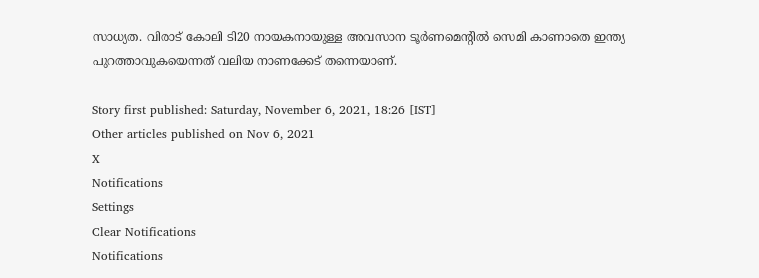സാധ്യത. വിരാട് കോലി ടി20 നായകനായുള്ള അവസാന ടൂര്‍ണമെന്റില്‍ സെമി കാണാതെ ഇന്ത്യ പുറത്താവുകയെന്നത് വലിയ നാണക്കേട് തന്നെയാണ്.

Story first published: Saturday, November 6, 2021, 18:26 [IST]
Other articles published on Nov 6, 2021
X
Notifications
Settings
Clear Notifications
Notifications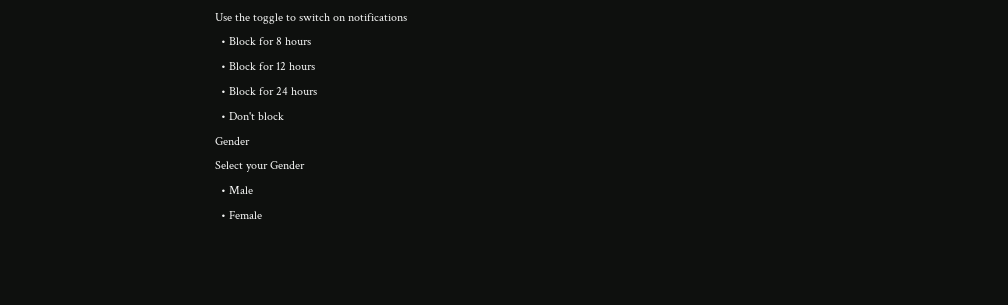Use the toggle to switch on notifications
  • Block for 8 hours
  • Block for 12 hours
  • Block for 24 hours
  • Don't block
Gender
Select your Gender
  • Male
  • Female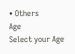• Others
Age
Select your Age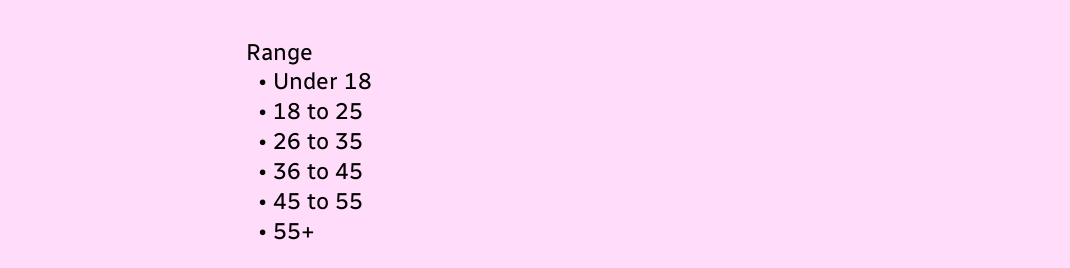Range
  • Under 18
  • 18 to 25
  • 26 to 35
  • 36 to 45
  • 45 to 55
  • 55+